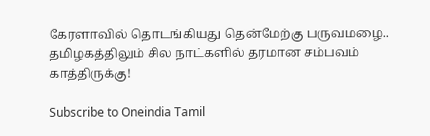கேரளாவில் தொடங்கியது தென்மேற்கு பருவமழை.. தமிழகத்திலும் சில நாட்களில் தரமான சம்பவம் காத்திருக்கு!

Subscribe to Oneindia Tamil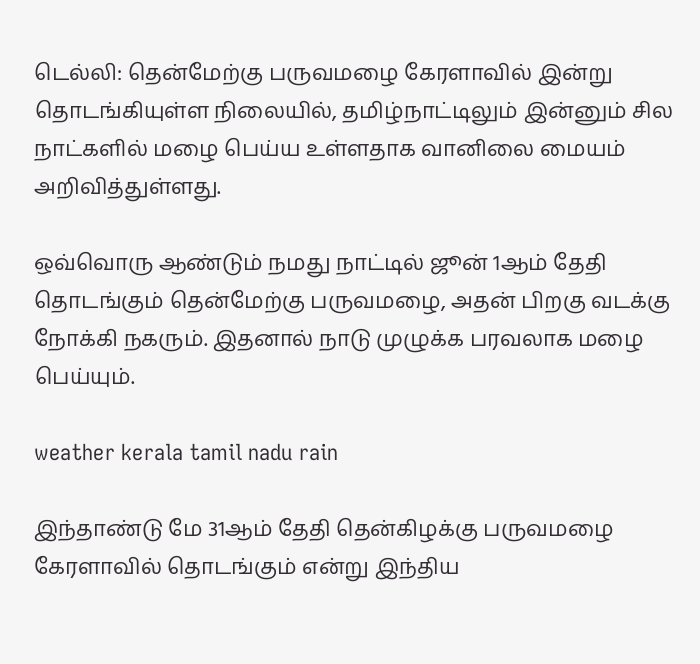டெல்லி: தென்மேற்கு பருவமழை கேரளாவில் இன்று தொடங்கியுள்ள நிலையில், தமிழ்நாட்டிலும் இன்னும் சில நாட்களில் மழை பெய்ய உள்ளதாக வானிலை மையம் அறிவித்துள்ளது.

ஒவ்வொரு ஆண்டும் நமது நாட்டில் ஜூன் 1ஆம் தேதி தொடங்கும் தென்மேற்கு பருவமழை, அதன் பிறகு வடக்கு நோக்கி நகரும். இதனால் நாடு முழுக்க பரவலாக மழை பெய்யும்.

weather kerala tamil nadu rain

இந்தாண்டு மே 31ஆம் தேதி தென்கிழக்கு பருவமழை கேரளாவில் தொடங்கும் என்று இந்திய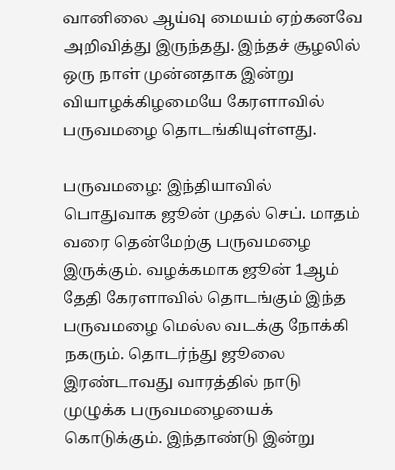வானிலை ஆய்வு மையம் ஏற்கனவே அறிவித்து இருந்தது. இந்தச் சூழலில் ஒரு நாள் முன்னதாக இன்று வியாழக்கிழமையே கேரளாவில் பருவமழை தொடங்கியுள்ளது.

பருவமழை: இந்தியாவில் பொதுவாக ஜூன் முதல் செப். மாதம் வரை தென்மேற்கு பருவமழை இருக்கும். வழக்கமாக ஜூன் 1ஆம் தேதி கேரளாவில் தொடங்கும் இந்த பருவமழை மெல்ல வடக்கு நோக்கி நகரும். தொடர்ந்து ஜூலை இரண்டாவது வாரத்தில் நாடு முழுக்க பருவமழையைக் கொடுக்கும். இந்தாண்டு இன்று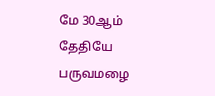மே 30ஆம் தேதியே பருவமழை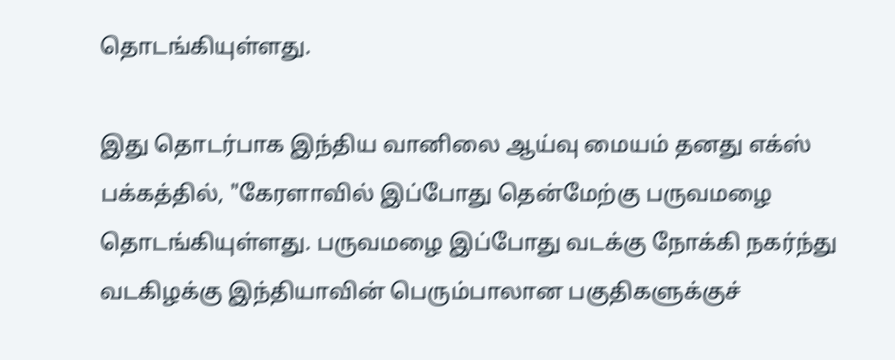தொடங்கியுள்ளது.

இது தொடர்பாக இந்திய வானிலை ஆய்வு மையம் தனது எக்ஸ் பக்கத்தில், "கேரளாவில் இப்போது தென்மேற்கு பருவமழை தொடங்கியுள்ளது. பருவமழை இப்போது வடக்கு நோக்கி நகர்ந்து வடகிழக்கு இந்தியாவின் பெரும்பாலான பகுதிகளுக்குச்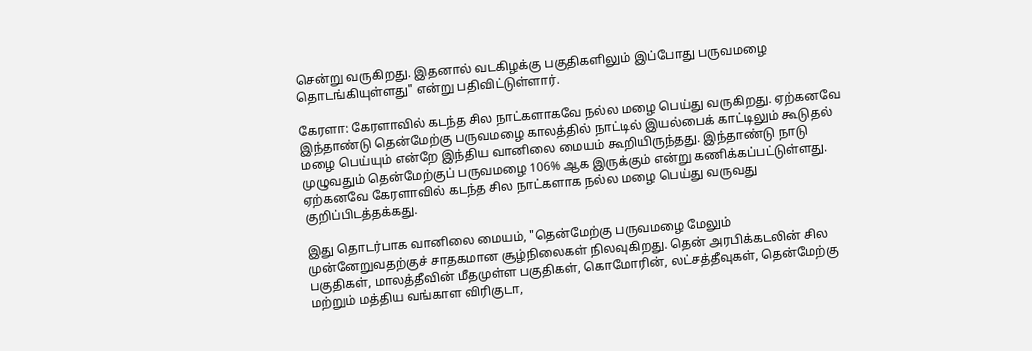சென்று வருகிறது. இதனால் வடகிழக்கு பகுதிகளிலும் இப்போது பருவமழை தொடங்கியுள்ளது" என்று பதிவிட்டுள்ளார்.

கேரளா: கேரளாவில் கடந்த சில நாட்களாகவே நல்ல மழை பெய்து வருகிறது. ஏற்கனவே இந்தாண்டு தென்மேற்கு பருவமழை காலத்தில் நாட்டில் இயல்பைக் காட்டிலும் கூடுதல் மழை பெய்யும் என்றே இந்திய வானிலை மையம் கூறியிருந்தது. இந்தாண்டு நாடு முழுவதும் தென்மேற்குப் பருவமழை 106% ஆக இருக்கும் என்று கணிக்கப்பட்டுள்ளது. ஏற்கனவே கேரளாவில் கடந்த சில நாட்களாக நல்ல மழை பெய்து வருவது குறிப்பிடத்தக்கது.

இது தொடர்பாக வானிலை மையம், "தென்மேற்கு பருவமழை மேலும் முன்னேறுவதற்குச் சாதகமான சூழ்நிலைகள் நிலவுகிறது. தென் அரபிக்கடலின் சில பகுதிகள், மாலத்தீவின் மீதமுள்ள பகுதிகள், கொமோரின், லட்சத்தீவுகள், தென்மேற்கு மற்றும் மத்திய வங்காள விரிகுடா,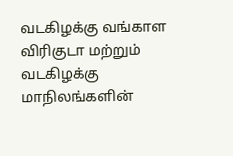வடகிழக்கு வங்காள விரிகுடா மற்றும் வடகிழக்கு மாநிலங்களின்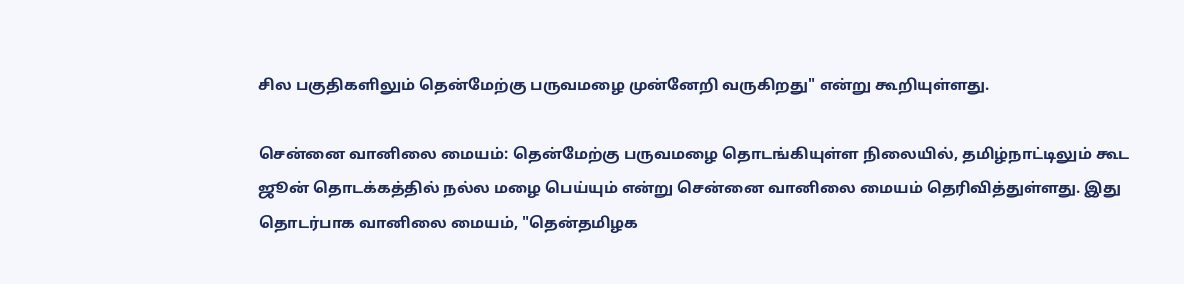சில பகுதிகளிலும் தென்மேற்கு பருவமழை முன்னேறி வருகிறது" என்று கூறியுள்ளது.

சென்னை வானிலை மையம்: தென்மேற்கு பருவமழை தொடங்கியுள்ள நிலையில், தமிழ்நாட்டிலும் கூட ஜூன் தொடக்கத்தில் நல்ல மழை பெய்யும் என்று சென்னை வானிலை மையம் தெரிவித்துள்ளது. இது தொடர்பாக வானிலை மையம், "தென்தமிழக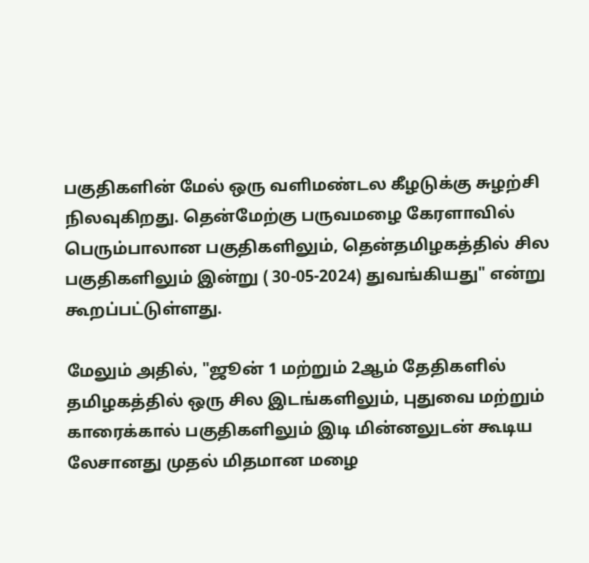பகுதிகளின் மேல் ஒரு வளிமண்டல கீழடுக்கு சுழற்சி நிலவுகிறது. தென்மேற்கு பருவமழை கேரளாவில் பெரும்பாலான பகுதிகளிலும், தென்தமிழகத்தில் சில பகுதிகளிலும் இன்று ( 30-05-2024) துவங்கியது" என்று கூறப்பட்டுள்ளது.

மேலும் அதில், "ஜூன் 1 மற்றும் 2ஆம் தேதிகளில் தமிழகத்தில் ஒரு சில இடங்களிலும், புதுவை மற்றும் காரைக்கால் பகுதிகளிலும் இடி மின்னலுடன் கூடிய லேசானது முதல் மிதமான மழை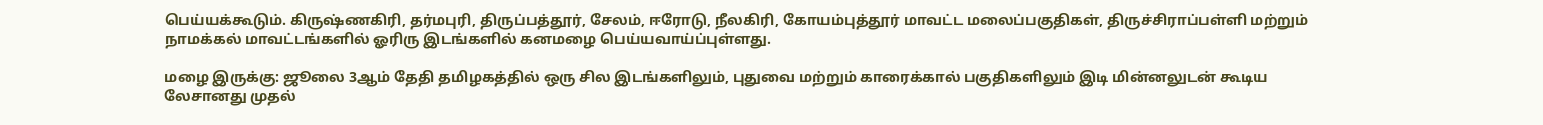பெய்யக்கூடும். கிருஷ்ணகிரி, தர்மபுரி, திருப்பத்தூர், சேலம், ஈரோடு, நீலகிரி, கோயம்புத்தூர் மாவட்ட மலைப்பகுதிகள், திருச்சிராப்பள்ளி மற்றும் நாமக்கல் மாவட்டங்களில் ஓரிரு இடங்களில் கனமழை பெய்யவாய்ப்புள்ளது.

மழை இருக்கு: ஜூலை 3ஆம் தேதி தமிழகத்தில் ஒரு சில இடங்களிலும், புதுவை மற்றும் காரைக்கால் பகுதிகளிலும் இடி மின்னலுடன் கூடிய லேசானது முதல்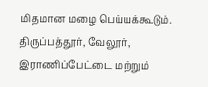மிதமான மழை பெய்யக்கூடும். திருப்பத்தூர், வேலூர், இராணிப்பேட்டை மற்றும்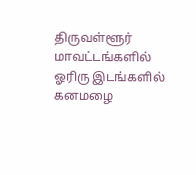திருவள்ளூர் மாவட்டங்களில் ஓரிரு இடங்களில் கனமழை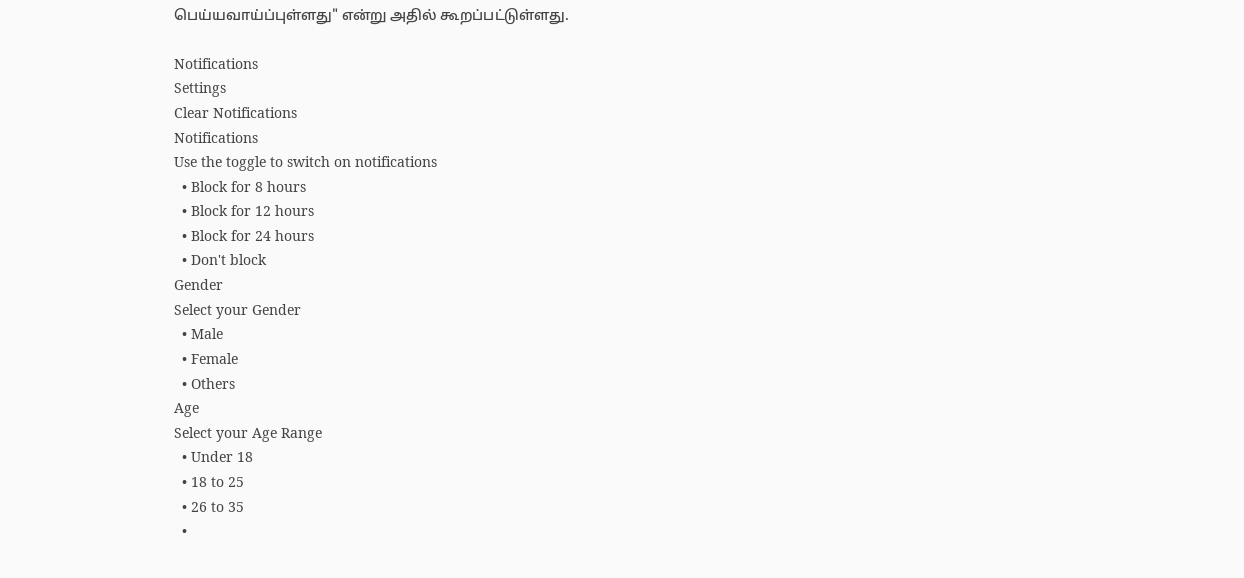பெய்யவாய்ப்புள்ளது" என்று அதில் கூறப்பட்டுள்ளது.

Notifications
Settings
Clear Notifications
Notifications
Use the toggle to switch on notifications
  • Block for 8 hours
  • Block for 12 hours
  • Block for 24 hours
  • Don't block
Gender
Select your Gender
  • Male
  • Female
  • Others
Age
Select your Age Range
  • Under 18
  • 18 to 25
  • 26 to 35
  •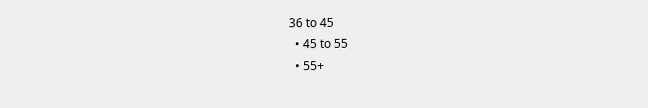36 to 45
  • 45 to 55
  • 55+